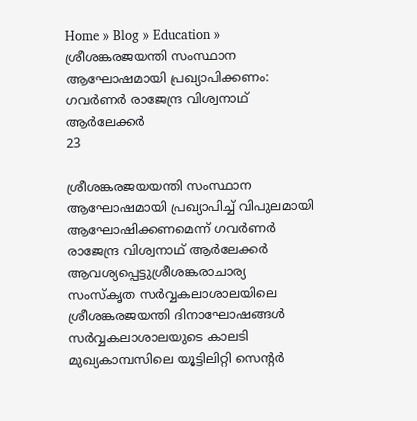Home » Blog » Education » ശ്രീശങ്കരജയന്തി സംസ്ഥാന ആഘോഷമായി പ്രഖ്യാപിക്കണം: ഗവര്‍ണര്‍ രാജേന്ദ്ര വിശ്വനാഥ് ആര്‍ലേക്കര്‍
23

ശ്രീശങ്കരജയയന്തി സംസ്ഥാന ആഘോഷമായി പ്രഖ്യാപിച്ച് വിപുലമായി ആഘോഷിക്കണമെന്ന് ഗവര്‍ണര്‍  രാജേന്ദ്ര വിശ്വനാഥ് ആര്‍ലേക്കര്‍ ആവശ്യപ്പെട്ടുശ്രീശങ്കരാചാര്യ സംസ്കൃത സര്‍വ്വകലാശാലയിലെ ശ്രീശങ്കരജയന്തി ദിനാഘോഷങ്ങള്‍ സര്‍വ്വകലാശാലയുടെ കാലടി മുഖ്യകാമ്പസിലെ യൂട്ടിലിറ്റി സെന്റര്‍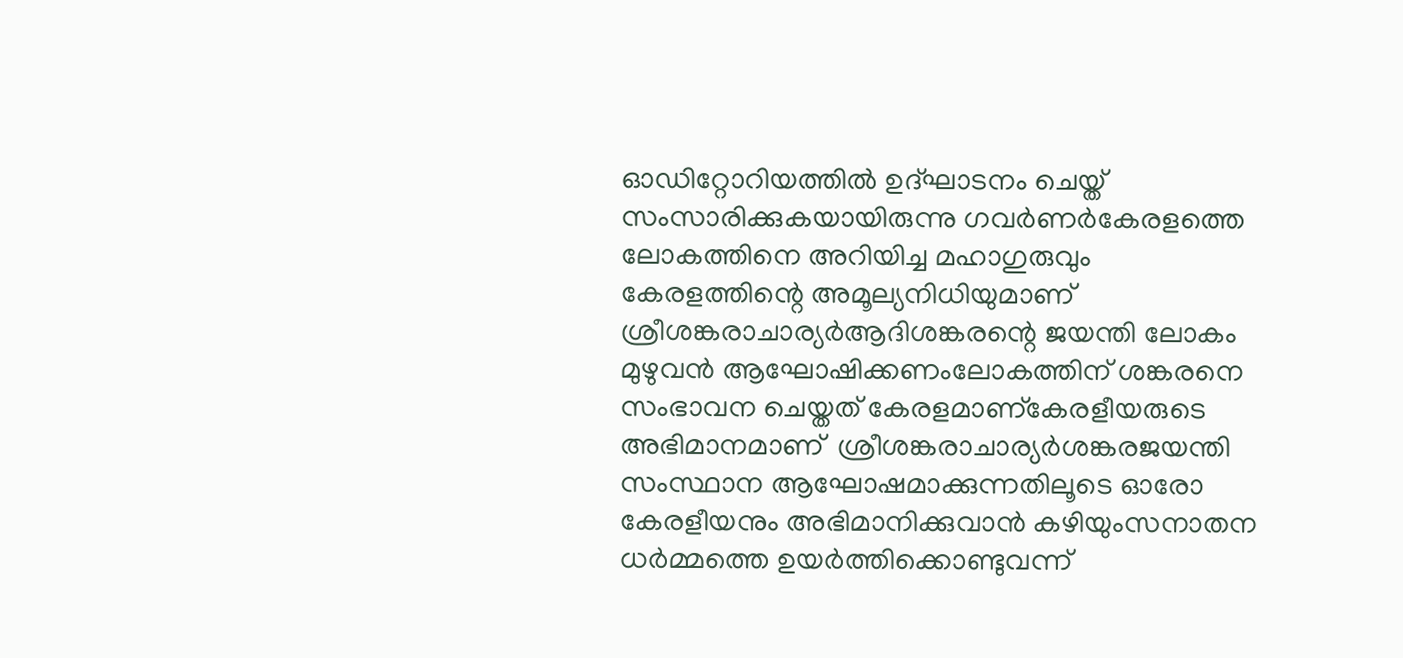ഓഡിറ്റോറിയത്തില്‍ ഉദ്ഘാടനം ചെയ്ത് സംസാരിക്കുകയായിരുന്നു ഗവര്‍ണര്‍കേരളത്തെ ലോകത്തിനെ അറിയിച്ച മഹാഗുരുവും കേരളത്തിന്റെ അമൂല്യനിധിയുമാണ് ശ്രീശങ്കരാചാര്യര്‍ആദിശങ്കരന്റെ ജയന്തി ലോകം മുഴുവന്‍ ആഘോഷിക്കണംലോകത്തിന് ശങ്കരനെ സംഭാവന ചെയ്തത് കേരളമാണ്കേരളീയരുടെ അഭിമാനമാണ്  ശ്രീശങ്കരാചാര്യര്‍ശങ്കരജയന്തി സംസ്ഥാന ആഘോഷമാക്കുന്നതിലൂടെ ഓരോ കേരളീയനും അഭിമാനിക്കുവാന്‍ കഴിയുംസനാതന ധര്‍മ്മത്തെ ഉയര്‍‍ത്തിക്കൊണ്ടുവന്ന്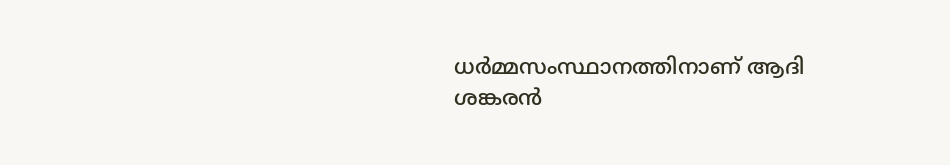ധര്‍മ്മസംസ്ഥാനത്തിനാണ് ആദി ശങ്കരന്‍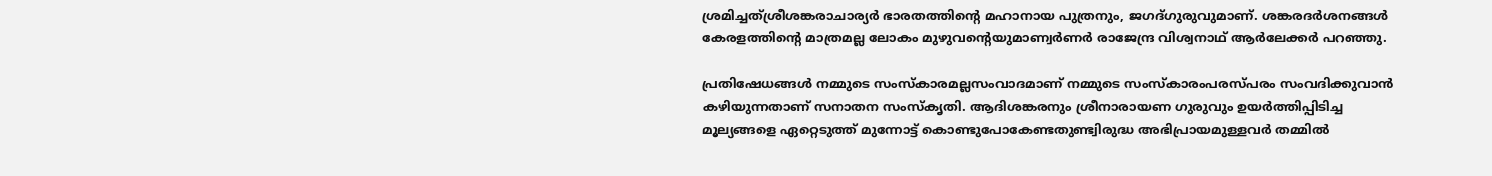ശ്രമിച്ചത്ശ്രീശങ്കരാചാര്യര്‍ ഭാരതത്തിന്റെ മഹാനായ പുത്രനും, ജഗദ്ഗുരുവുമാണ്. ശങ്കരദര്‍ശനങ്ങള്‍ കേരളത്തിന്റെ മാത്രമല്ല ലോകം മുഴുവന്റെയുമാണ്വര്‍ണര്‍ രാജേന്ദ്ര വിശ്വനാഥ് ആര്‍ലേക്കര്‍ പറഞ്ഞു.

പ്രതിഷേധങ്ങള്‍ നമ്മുടെ സംസ്കാരമല്ലസംവാദമാണ് നമ്മുടെ സംസ്കാരംപരസ്പരം സംവദിക്കുവാന്‍ കഴിയുന്നതാണ് സനാതന സംസ്കൃതി. ആദിശങ്കരനും ശ്രീനാരായണ ഗുരുവും ഉയര്‍ത്തിപ്പിടിച്ച മൂല്യങ്ങളെ ഏറ്റെടുത്ത് മുന്നോട്ട് കൊണ്ടുപോകേണ്ടതുണ്ട്വിരുദ്ധ അഭിപ്രായമുള്ളവര്‍ തമ്മില്‍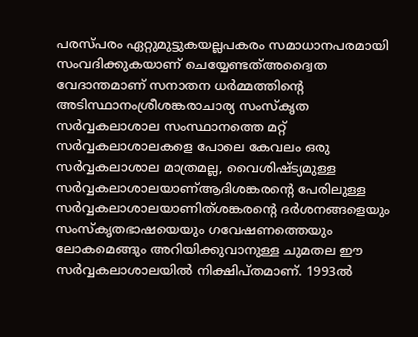പരസ്പരം ഏറ്റുമുട്ടുകയല്ലപകരം സമാധാനപരമായി സംവദിക്കുകയാണ് ചെയ്യേണ്ടത്അദ്വൈത വേദാന്തമാണ് സനാതന ധര്‍മ്മത്തിന്റെ അടിസ്ഥാനംശ്രീശങ്കരാചാര്യ സംസ്കൃത സര്‍വ്വകലാശാല സംസ്ഥാനത്തെ മറ്റ് സര്‍വ്വകലാശാലകളെ പോലെ കേവലം ഒരു സര്‍വ്വകലാശാല മാത്രമല്ല, വൈശിഷ്ട്യമുള്ള സര്‍വ്വകലാശാലയാണ്ആദിശങ്കരന്റെ പേരിലുള്ള സര്‍വ്വകലാശാലയാണിത്ശങ്കരന്റെ ദര്‍ശനങ്ങളെയും സംസ്കൃതഭാഷയെയും ഗവേഷണത്തെയും ലോകമെങ്ങും അറിയിക്കുവാനുള്ള ചുമതല ഈ സര്‍വ്വകലാശാലയില്‍ നിക്ഷിപ്തമാണ്. 1993ല്‍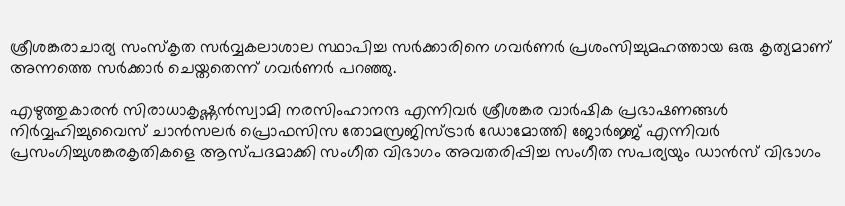ശ്രീശങ്കരാചാര്യ സംസ്കൃത സര്‍വ്വകലാശാല സ്ഥാപിച്ച സര്‍ക്കാരിനെ ഗവര്‍ണര്‍ പ്രശംസിച്ചുമഹത്തായ ഒരു കൃത്യമാണ് അന്നത്തെ സര്‍ക്കാര്‍ ചെയ്തതെന്ന് ഗവര്‍ണര്‍ പറഞ്ഞു.

എഴുത്തുകാരന്‍ സിരാധാകൃഷ്ണന്‍സ്വാമി നരസിംഹാനന്ദ എന്നിവര്‍ ശ്രീശങ്കര വാര്‍ഷിക പ്രഭാഷണങ്ങള്‍ നിര്‍വ്വഹിച്ചുവൈസ് ചാന്‍സലര്‍ പ്രൊഫസിസ തോമസ്രജിസ്ട്രാര്‍ ഡോമോത്തി ജോര്‍ജ്ജ് എന്നിവര്‍ പ്രസംഗിച്ചുശങ്കരകൃതികളെ ആസ്പദമാക്കി സംഗീത വിഭാഗം അവതരിപ്പിച്ച സംഗീത സപര്യയും ഡാന്‍സ് വിഭാഗം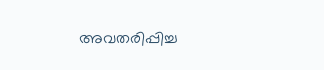അവതരിപ്പിച്ച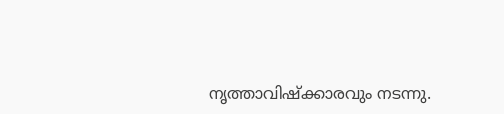നൃത്താവിഷ്ക്കാരവും നടന്നു.